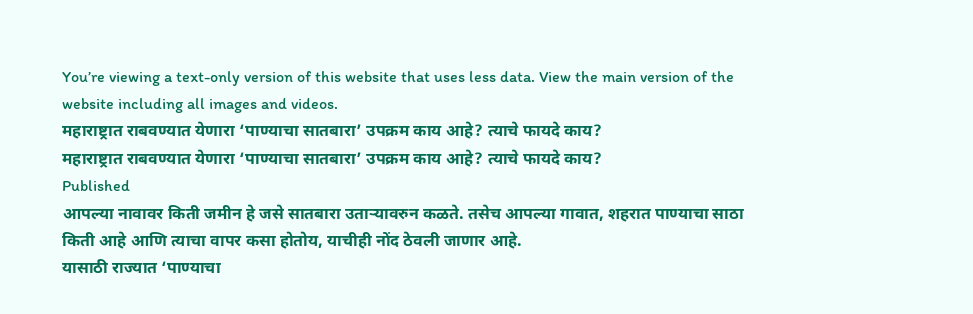You’re viewing a text-only version of this website that uses less data. View the main version of the website including all images and videos.
महाराष्ट्रात राबवण्यात येणारा ‘पाण्याचा सातबारा’ उपक्रम काय आहे? त्याचे फायदे काय?
महाराष्ट्रात राबवण्यात येणारा ‘पाण्याचा सातबारा’ उपक्रम काय आहे? त्याचे फायदे काय?
Published
आपल्या नावावर किती जमीन हे जसे सातबारा उताऱ्यावरुन कळते. तसेच आपल्या गावात, शहरात पाण्याचा साठा किती आहे आणि त्याचा वापर कसा होतोय, याचीही नोंद ठेवली जाणार आहे.
यासाठी राज्यात ‘पाण्याचा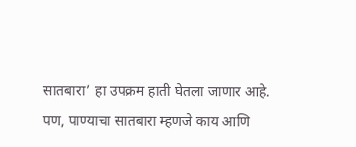सातबारा’ हा उपक्रम हाती घेतला जाणार आहे.
पण, पाण्याचा सातबारा म्हणजे काय आणि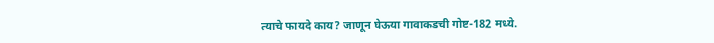त्याचे फायदे काय? जाणून घेऊया गावाकडची गोष्ट-182 मध्ये.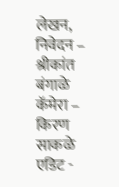लेखन, निवेदन – श्रीकांत बंगाळे
कॅमेरा – किरण साकळे
एडिट -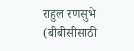राहुल रणसुभे
(बीबीसीसाठी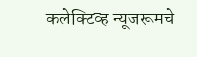कलेक्टिव्ह न्यूजरूमचे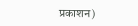प्रकाशन)